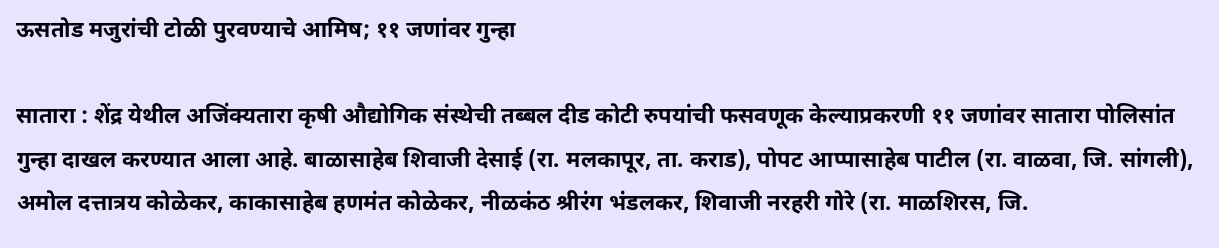ऊसतोड मजुरांची टोळी पुरवण्याचे आमिष; ११ जणांवर गुन्हा

सातारा : शेंद्र येथील अजिंक्यतारा कृषी औद्योगिक संस्थेची तब्बल दीड कोटी रुपयांची फसवणूक केल्याप्रकरणी ११ जणांवर सातारा पोलिसांत गुन्हा दाखल करण्यात आला आहे. बाळासाहेब शिवाजी देसाई (रा. मलकापूर, ता. कराड), पोपट आप्पासाहेब पाटील (रा. वाळवा, जि. सांगली), अमोल दत्तात्रय कोळेकर, काकासाहेब हणमंत कोळेकर, नीळकंठ श्रीरंग भंडलकर, शिवाजी नरहरी गोरे (रा. माळशिरस, जि.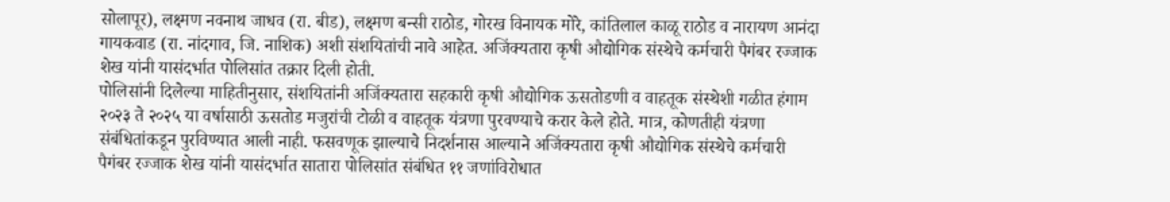सोलापूर), लक्ष्मण नवनाथ जाधव (रा. बीड), लक्ष्मण बन्सी राठोड, गोरख विनायक मोरे, कांतिलाल काळू राठोड व नारायण आनंदा गायकवाड (रा. नांदगाव, जि. नाशिक) अशी संशयितांची नावे आहेत. अजिंक्यतारा कृषी औद्योगिक संस्थेचे कर्मचारी पैगंबर रज्जाक शेख यांनी यासंदर्भात पोलिसांत तक्रार दिली होती.
पोलिसांनी दिलेल्या माहितीनुसार, संशयितांनी अजिंक्यतारा सहकारी कृषी औद्योगिक ऊसतोडणी व वाहतूक संस्थेशी गळीत हंगाम २०२३ ते २०२५ या वर्षासाठी ऊसतोड मजुरांची टोळी व वाहतूक यंत्रणा पुरवण्याचे करार केले होते. मात्र, कोणतीही यंत्रणा संबंधितांकडून पुरविण्यात आली नाही. फसवणूक झाल्याचे निदर्शनास आल्याने अजिंक्यतारा कृषी औद्योगिक संस्थेचे कर्मचारी पैगंबर रज्जाक शेख यांनी यासंदर्भात सातारा पोलिसांत संबंधित ११ जणांविरोधात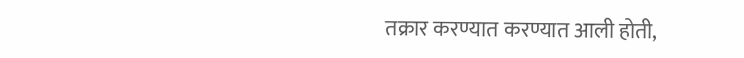तक्रार करण्यात करण्यात आली होती,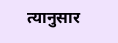त्यानुसार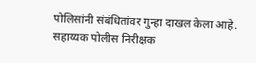पोलिसांनी संबंधितांवर गुन्हा दाखल केला आहे. सहाय्यक पोलीस निरीक्षक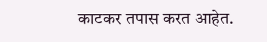काटकर तपास करत आहेत.